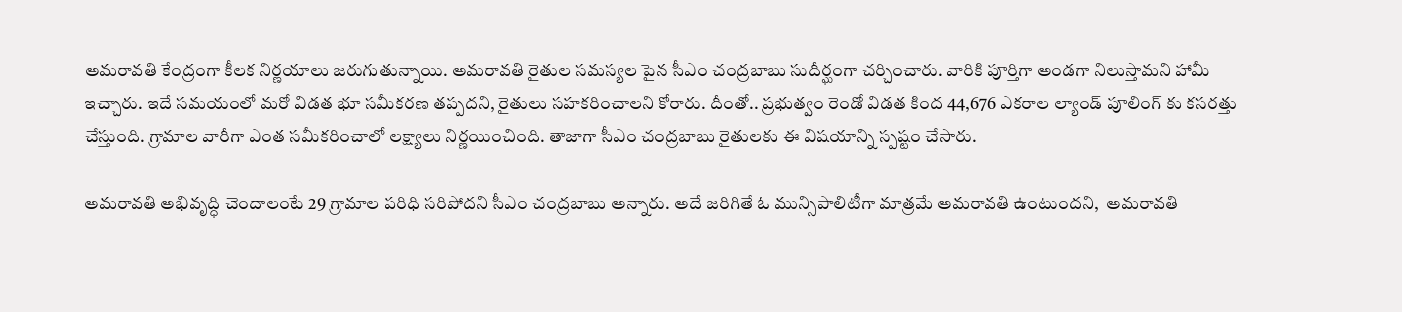అమరావతి కేంద్రంగా కీలక నిర్ణయాలు జరుగుతున్నాయి. అమరావతి రైతుల సమస్యల పైన సీఎం చంద్రబాబు సుదీర్ఘంగా చర్చించారు. వారికి పూర్తిగా అండగా నిలుస్తామని హామీ ఇచ్చారు. ఇదే సమయంలో మరో విడత భూ సమీకరణ తప్పదని, రైతులు సహకరించాలని కోరారు. దీంతో.. ప్రభుత్వం రెండో విడత కింద 44,676 ఎకరాల ల్యాండ్ పూలింగ్ కు కసరత్తు చేస్తుంది. గ్రామాల వారీగా ఎంత సమీకరించాలో లక్ష్యాలు నిర్ణయించింది. తాజాగా సీఎం చంద్రబాబు రైతులకు ఈ విషయాన్ని స్పష్టం చేసారు.

అమరావతి అభివృద్ధి చెందాలంటే 29 గ్రామాల పరిధి సరిపోదని సీఎం చంద్రబాబు అన్నారు. అదే జరిగితే ఓ మున్సిపాలిటీగా మాత్రమే అమరావతి ఉంటుందని,  అమరావతి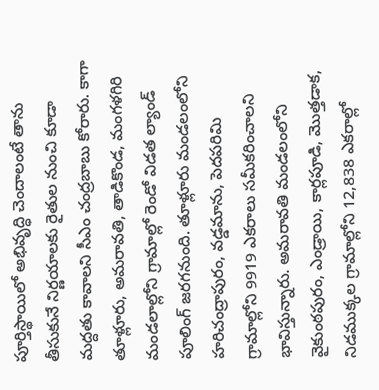పూర్తిస్థాయిలో అభివృద్ధి చెందాలంటే తాను తీసుకునే నిర్ణయాలకు రైతుల నుంచి కూడా మద్దతు కావాలని సీఎం చంద్రబాబు కోరారు. కాగా తూళ్లూరు, అమ‌రావ‌తి, తాడికొండ‌, మంగ‌ళ‌గిరి మండ‌లాల్లోని గ్రామాల్లో రెండో విడత ల్యాండ్ పూలింగ్ జరగనుంది. తూళ్లూరు మండ‌లంలోని హ‌రిచంద్రాపురం, వ‌డ్డ‌మాను, పెద‌ప‌రిమి గ్రామాల్లోని 9919 ఎక‌రాలు సమీకరించాలని భావిస్తున్నారు. అమ‌రావ‌తి మండ‌లంలోని వైకుంఠపురం, ఎండ్రాయి, కార్ల‌పూడి, మొత్త‌డాక‌, నిడ‌ముక్క‌ల గ్రామాల్లోని 12,838 ఎక‌రాల్లో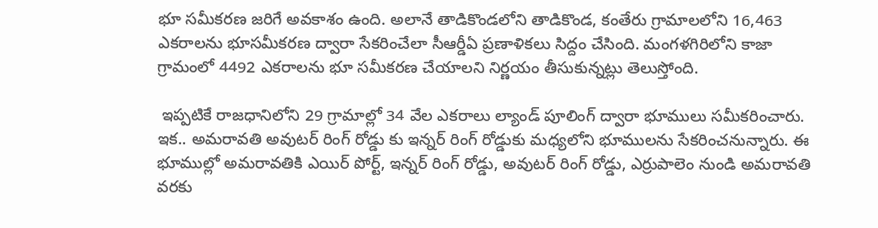భూ స‌మీక‌ర‌ణ‌ జరిగే అవకాశం ఉంది. అలానే తాడికొండ‌లోని తాడికొండ‌, కంతేరు గ్రామాలలోని 16,463 ఎకరాలను భూస‌మీక‌ర‌ణ ద్వారా సేక‌రించేలా సీఆర్డీఏ ప్రణాళికలు సిద్దం చేసింది. మంగ‌ళ‌గిరిలోని కాజా గ్రామంలో 4492 ఎక‌రాల‌ను భూ స‌మీక‌ర‌ణ చేయాలని నిర్ణయం తీసుకున్నట్లు తెలుస్తోంది.

 ఇప్ప‌టికే రాజ‌ధానిలోని 29 గ్రామాల్లో 34 వేల ఎక‌రాలు ల్యాండ్ పూలింగ్ ద్వారా భూములు సమీకరించారు. ఇక.. అమ‌రావ‌తి అవుట‌ర్ రింగ్ రోడ్డు కు ఇన్న‌ర్ రింగ్ రోడ్డుకు మ‌ధ్య‌లోని భూముల‌ను సేక‌రించ‌నున్నారు. ఈ భూముల్లో అమ‌రావ‌తికి ఎయిర్ పోర్ట్, ఇన్న‌ర్ రింగ్ రోడ్డు, అవుట‌ర్ రింగ్ రోడ్డు, ఎర్రుపాలెం నుండి అమ‌రావ‌తి వ‌ర‌కు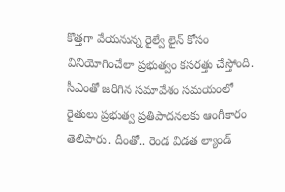కొత్త‌గా వేయ‌నున్న రైల్వే లైన్ కోసం వినియోగించేలా ప్రభుత్వం కసరత్తు చేస్తోంది. సీఎంతో జరిగిన సమావేశం సమయంలో రైతులు ప్రభుత్వ ప్రతిపాదనలకు ఆంగీకారం తెలిపారు. దీంతో.. రెండ విడత ల్యాండ్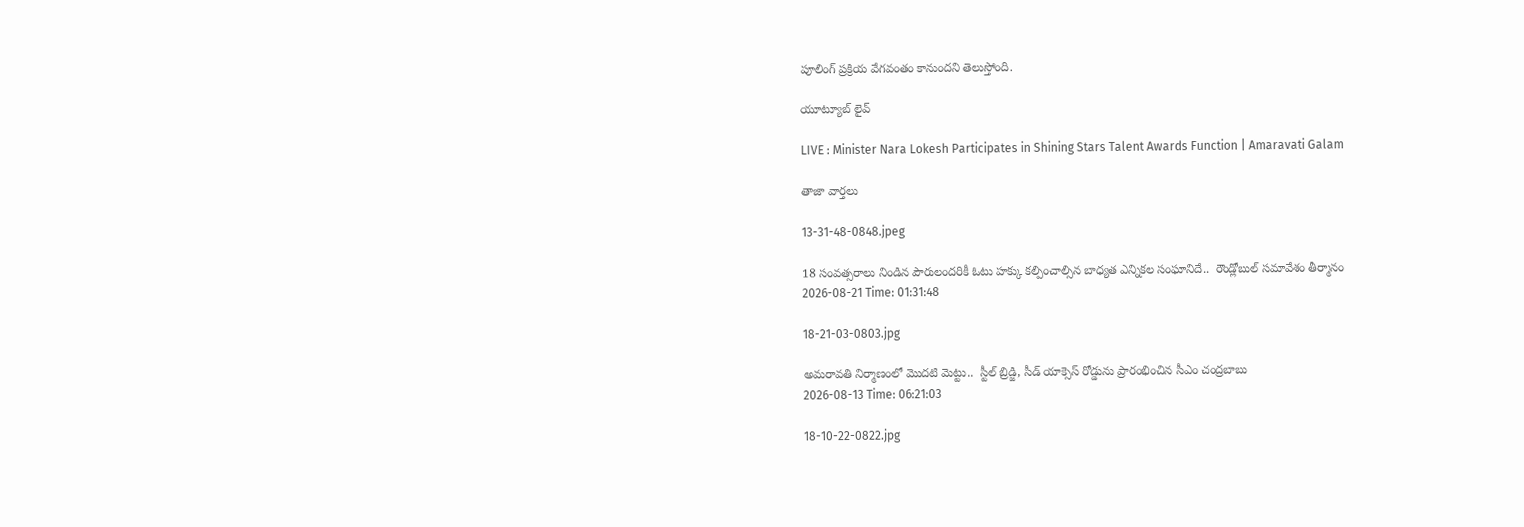పూలింగ్ ప్రక్రియ వేగవంతం కానుందని తెలుస్తోంది.

యూట్యూబ్ లైవ్

LIVE : Minister Nara Lokesh Participates in Shining Stars Talent Awards Function | Amaravati Galam

తాజా వార్తలు

13-31-48-0848.jpeg

18 సంవత్సరాలు నిండిన పౌరులందరికీ ఓటు హక్కు కల్పించాల్సిన బాధ్యత ఎన్నికల సంఘానిదే..  రౌండ్లోబుల్ సమావేశం తీర్మానం
2026-08-21 Time: 01:31:48

18-21-03-0803.jpg

అమరావతి నిర్మాణంలో మొదటి మెట్టు..  స్టీల్ బ్రిడ్జి, సీడ్ యాక్సెస్ రోడ్డును ప్రారంభించిన సీఎం చంద్రబాబు
2026-08-13 Time: 06:21:03

18-10-22-0822.jpg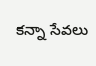కన్నా సేవలు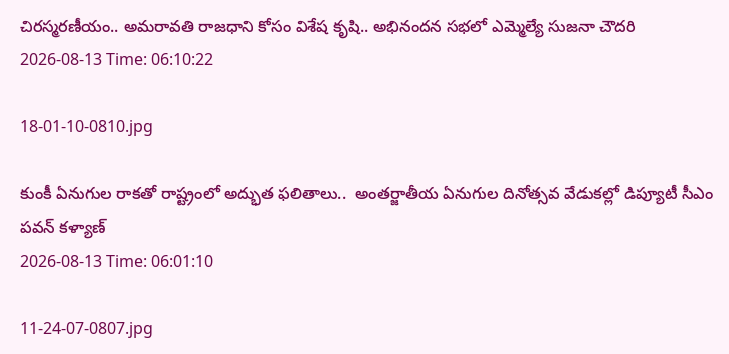చిరస్మరణీయం.. అమరావతి రాజధాని కోసం విశేష కృషి.. అభినందన సభలో ఎమ్మెల్యే సుజనా చౌదరి
2026-08-13 Time: 06:10:22

18-01-10-0810.jpg

కుంకీ ఏనుగుల రాకతో రాష్ట్రంలో అద్భుత ఫలితాలు..  అంతర్జాతీయ ఏనుగుల దినోత్సవ వేడుకల్లో డిప్యూటీ సీఎం పవన్ కళ్యాణ్
2026-08-13 Time: 06:01:10

11-24-07-0807.jpg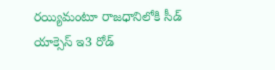రయ్యిమంటూ రాజధానిలోకి సీడ్‌ యాక్సెస్‌ ఇ3 రోడ్‌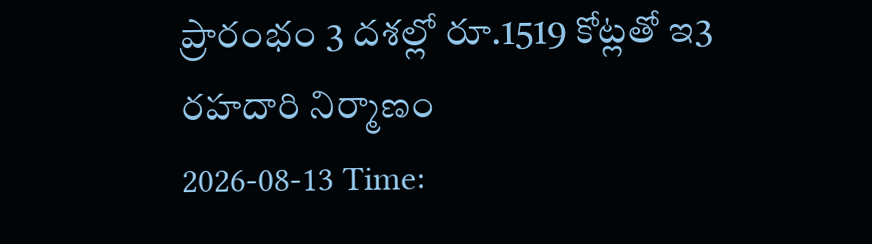ప్రారంభం 3 దశల్లో రూ.1519 కోట్లతో ఇ3 రహదారి నిర్మాణం
2026-08-13 Time: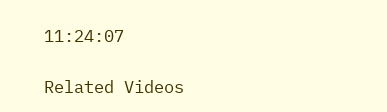11:24:07

Related Videos